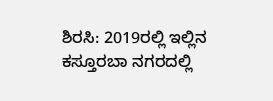ಶಿರಸಿ: 2019ರಲ್ಲಿ ಇಲ್ಲಿನ ಕಸ್ತೂರಬಾ ನಗರದಲ್ಲಿ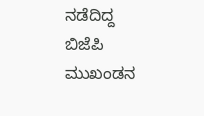ನಡೆದಿದ್ದ ಬಿಜೆಪಿ ಮುಖಂಡನ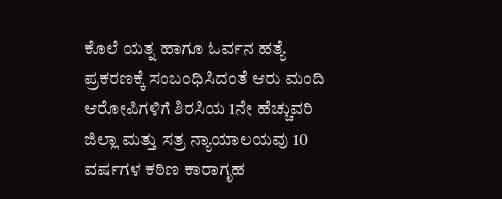ಕೊಲೆ ಯತ್ನ ಹಾಗೂ ಓರ್ವನ ಹತ್ಯೆ ಪ್ರಕರಣಕ್ಕೆ ಸಂಬಂಧಿಸಿದಂತೆ ಆರು ಮಂದಿ ಆರೋಪಿಗಳಿಗೆ ಶಿರಸಿಯ 1ನೇ ಹೆಚ್ಚುವರಿ ಜಿಲ್ಲಾ ಮತ್ತು ಸತ್ರ ನ್ಯಾಯಾಲಯವು 10 ವರ್ಷಗಳ ಕಠಿಣ ಕಾರಾಗೃಹ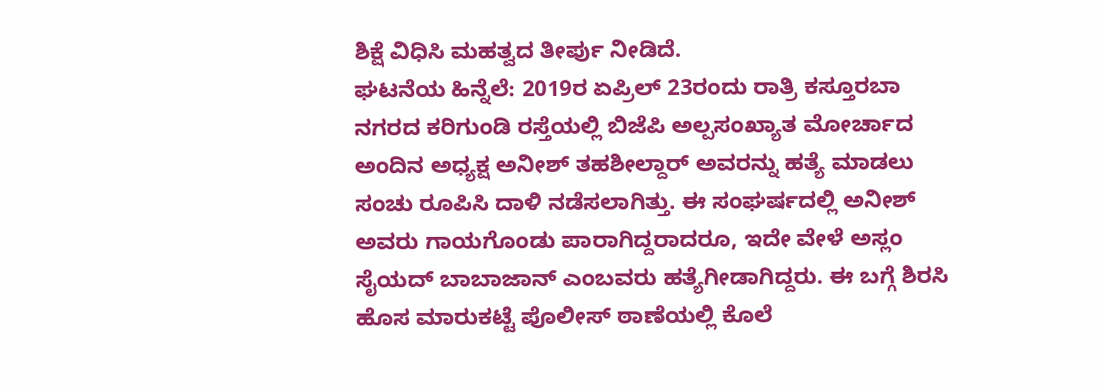ಶಿಕ್ಷೆ ವಿಧಿಸಿ ಮಹತ್ವದ ತೀರ್ಪು ನೀಡಿದೆ.
ಘಟನೆಯ ಹಿನ್ನೆಲೆ: 2019ರ ಏಪ್ರಿಲ್ 23ರಂದು ರಾತ್ರಿ ಕಸ್ತೂರಬಾ ನಗರದ ಕರಿಗುಂಡಿ ರಸ್ತೆಯಲ್ಲಿ ಬಿಜೆಪಿ ಅಲ್ಪಸಂಖ್ಯಾತ ಮೋರ್ಚಾದ ಅಂದಿನ ಅಧ್ಯಕ್ಷ ಅನೀಶ್ ತಹಶೀಲ್ದಾರ್ ಅವರನ್ನು ಹತ್ಯೆ ಮಾಡಲು ಸಂಚು ರೂಪಿಸಿ ದಾಳಿ ನಡೆಸಲಾಗಿತ್ತು. ಈ ಸಂಘರ್ಷದಲ್ಲಿ ಅನೀಶ್ ಅವರು ಗಾಯಗೊಂಡು ಪಾರಾಗಿದ್ದರಾದರೂ, ಇದೇ ವೇಳೆ ಅಸ್ಲಂ ಸೈಯದ್ ಬಾಬಾಜಾನ್ ಎಂಬವರು ಹತ್ಯೆಗೀಡಾಗಿದ್ದರು. ಈ ಬಗ್ಗೆ ಶಿರಸಿ ಹೊಸ ಮಾರುಕಟ್ಟೆ ಪೊಲೀಸ್ ಠಾಣೆಯಲ್ಲಿ ಕೊಲೆ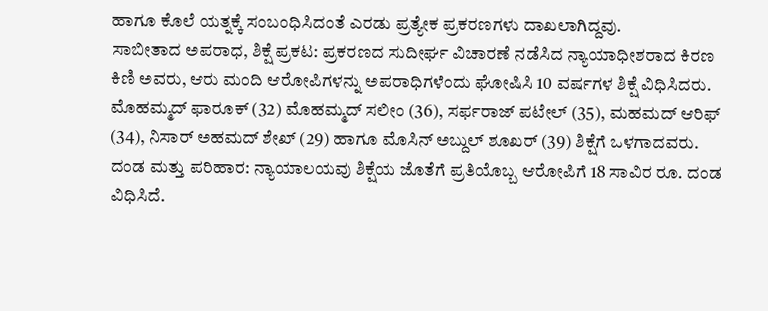ಹಾಗೂ ಕೊಲೆ ಯತ್ನಕ್ಕೆ ಸಂಬಂಧಿಸಿದಂತೆ ಎರಡು ಪ್ರತ್ಯೇಕ ಪ್ರಕರಣಗಳು ದಾಖಲಾಗಿದ್ದವು.
ಸಾಬೀತಾದ ಅಪರಾಧ, ಶಿಕ್ಷೆ ಪ್ರಕಟ: ಪ್ರಕರಣದ ಸುದೀರ್ಘ ವಿಚಾರಣೆ ನಡೆಸಿದ ನ್ಯಾಯಾಧೀಶರಾದ ಕಿರಣ ಕಿಣಿ ಅವರು, ಆರು ಮಂದಿ ಆರೋಪಿಗಳನ್ನು ಅಪರಾಧಿಗಳೆಂದು ಘೋಷಿಸಿ 10 ವರ್ಷಗಳ ಶಿಕ್ಷೆ ವಿಧಿಸಿದರು. ಮೊಹಮ್ಮದ್ ಫಾರೂಕ್ (32) ಮೊಹಮ್ಮದ್ ಸಲೀಂ (36), ಸರ್ಫರಾಜ್ ಪಟೇಲ್ (35), ಮಹಮದ್ ಆರಿಫ್ (34), ನಿಸಾರ್ ಅಹಮದ್ ಶೇಖ್ (29) ಹಾಗೂ ಮೊಸಿನ್ ಅಬ್ದುಲ್ ಶೂಖರ್ (39) ಶಿಕ್ಷೆಗೆ ಒಳಗಾದವರು.
ದಂಡ ಮತ್ತು ಪರಿಹಾರ: ನ್ಯಾಯಾಲಯವು ಶಿಕ್ಷೆಯ ಜೊತೆಗೆ ಪ್ರತಿಯೊಬ್ಬ ಆರೋಪಿಗೆ 18 ಸಾವಿರ ರೂ. ದಂಡ ವಿಧಿಸಿದೆ.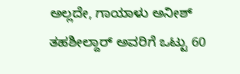ಅಲ್ಲದೇ, ಗಾಯಾಳು ಅನೀಶ್ ತಹಶೀಲ್ದಾರ್ ಅವರಿಗೆ ಒಟ್ಟು 60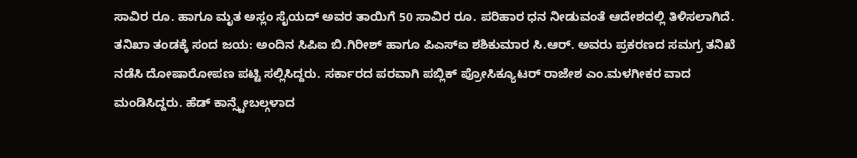ಸಾವಿರ ರೂ. ಹಾಗೂ ಮೃತ ಅಸ್ಲಂ ಸೈಯದ್ ಅವರ ತಾಯಿಗೆ 50 ಸಾವಿರ ರೂ. ಪರಿಹಾರ ಧನ ನೀಡುವಂತೆ ಆದೇಶದಲ್ಲಿ ತಿಳಿಸಲಾಗಿದೆ.
ತನಿಖಾ ತಂಡಕ್ಕೆ ಸಂದ ಜಯ: ಅಂದಿನ ಸಿಪಿಐ ಬಿ.ಗಿರೀಶ್ ಹಾಗೂ ಪಿಎಸ್ಐ ಶಶಿಕುಮಾರ ಸಿ.ಆರ್. ಅವರು ಪ್ರಕರಣದ ಸಮಗ್ರ ತನಿಖೆ ನಡೆಸಿ ದೋಷಾರೋಪಣ ಪಟ್ಟಿ ಸಲ್ಲಿಸಿದ್ದರು. ಸರ್ಕಾರದ ಪರವಾಗಿ ಪಬ್ಲಿಕ್ ಪ್ರೋಸಿಕ್ಯೂಟರ್ ರಾಜೇಶ ಎಂ.ಮಳಗೀಕರ ವಾದ ಮಂಡಿಸಿದ್ದರು. ಹೆಡ್ ಕಾನ್ಸ್ಟೇಬಲ್ಗಳಾದ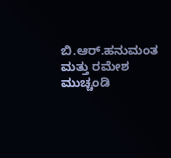ಬಿ.ಆರ್.ಹನುಮಂತ ಮತ್ತು ರಮೇಶ ಮುಚ್ಚಂಡಿ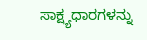ಸಾಕ್ಷ್ಯಧಾರಗಳನ್ನು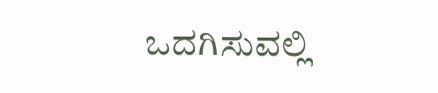ಒದಗಿಸುವಲ್ಲಿ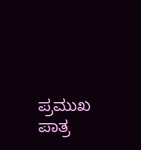ಪ್ರಮುಖ ಪಾತ್ರ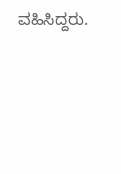ವಹಿಸಿದ್ದರು.